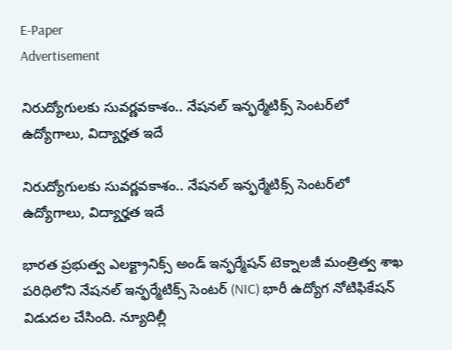E-Paper
Advertisement

నిరుద్యోగులకు సువర్ణవకాశం.. నేషనల్ ఇన్ఫర్మేటిక్స్ సెంటర్‌లో ఉద్యోగాలు, విద్యార్హత ఇదే

నిరుద్యోగులకు సువర్ణవకాశం.. నేషనల్ ఇన్ఫర్మేటిక్స్ సెంటర్‌లో ఉద్యోగాలు, విద్యార్హత ఇదే

భారత ప్రభుత్వ ఎలక్ట్రానిక్స్ అండ్ ఇన్ఫర్మేషన్ టెక్నాలజీ మంత్రిత్వ శాఖ పరిధిలోని నేషనల్ ఇన్ఫర్మేటిక్స్ సెంటర్ (NIC) భారీ ఉద్యోగ నోటిఫికేషన్ విడుదల చేసింది. న్యూదిల్లీ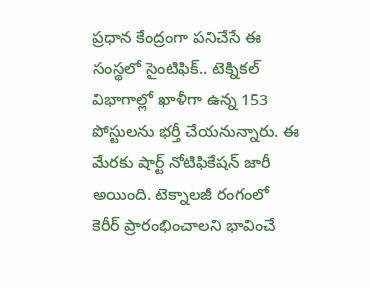ప్రధాన కేంద్రంగా పనిచేసే ఈ సంస్థలో సైంటిఫిక్.. టెక్నికల్ విభాగాల్లో ఖాళీగా ఉన్న 153 పోస్టులను భర్తీ చేయనున్నారు. ఈ మేరకు షార్ట్ నోటిఫికేషన్ జారీ అయింది. టెక్నాలజీ రంగంలో కెరీర్ ప్రారంభించాలని భావించే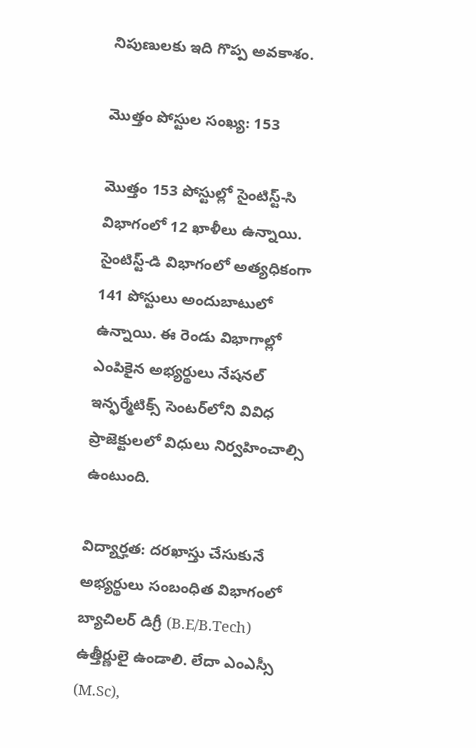నిపుణులకు ఇది గొప్ప అవకాశం.

మొత్తం పోస్టుల సంఖ్య: 153

మొత్తం 153 పోస్టుల్లో సైంటిస్ట్-సి విభాగంలో 12 ఖాళీలు ఉన్నాయి. సైంటిస్ట్-డి విభాగంలో అత్యధికంగా 141 పోస్టులు అందుబాటులో ఉన్నాయి. ఈ రెండు విభాగాల్లో ఎంపికైన అభ్యర్థులు నేషనల్ ఇన్ఫర్మేటిక్స్ సెంటర్‌లోని వివిధ ప్రాజెక్టులలో విధులు నిర్వహించాల్సి ఉంటుంది.

విద్యార్హత: దరఖాస్తు చేసుకునే అభ్యర్థులు సంబంధిత విభాగంలో బ్యాచిలర్ డిగ్రీ (B.E/B.Tech) ఉత్తీర్ణులై ఉండాలి. లేదా ఎంఎస్సీ (M.Sc),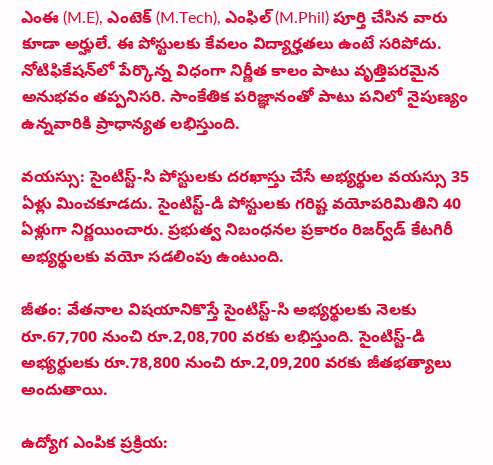ఎంఈ (M.E), ఎంటెక్ (M.Tech), ఎంఫిల్ (M.Phil) పూర్తి చేసిన వారు కూడా అర్హులే. ఈ పోస్టులకు కేవలం విద్యార్హతలు ఉంటే సరిపోదు. నోటిఫికేషన్‌లో పేర్కొన్న విధంగా నిర్ణీత కాలం పాటు వృత్తిపరమైన అనుభవం తప్పనిసరి. సాంకేతిక పరిజ్ఞానంతో పాటు పనిలో నైపుణ్యం ఉన్నవారికి ప్రాధాన్యత లభిస్తుంది.

వయస్సు: సైంటిస్ట్-సి పోస్టులకు దరఖాస్తు చేసే అభ్యర్థుల వయస్సు 35 ఏళ్లు మించకూడదు. సైంటిస్ట్-డి పోస్టులకు గరిష్ట వయోపరిమితిని 40 ఏళ్లుగా నిర్ణయించారు. ప్రభుత్వ నిబంధనల ప్రకారం రిజర్వ్‌డ్ కేటగిరీ అభ్యర్థులకు వయో సడలింపు ఉంటుంది.

జీతం: వేతనాల విషయానికొస్తే సైంటిస్ట్-సి అభ్యర్థులకు నెలకు రూ.67,700 నుంచి రూ.2,08,700 వరకు లభిస్తుంది. సైంటిస్ట్-డి అభ్యర్థులకు రూ.78,800 నుంచి రూ.2,09,200 వరకు జీతభత్యాలు అందుతాయి.

ఉద్యోగ ఎంపిక ప్రక్రియ: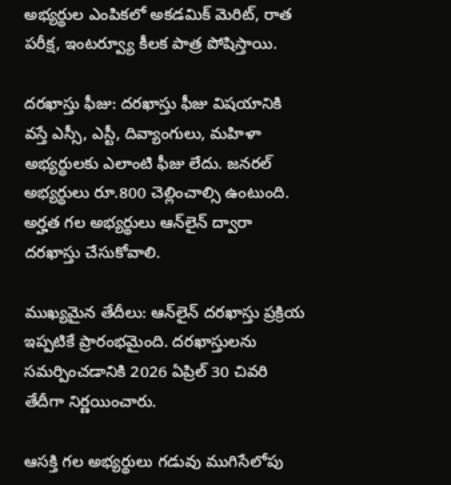అభ్యర్థుల ఎంపికలో అకడమిక్ మెరిట్, రాత పరీక్ష, ఇంటర్వ్యూ కీలక పాత్ర పోషిస్తాయి.

దరఖాస్తు ఫీజు: దరఖాస్తు ఫీజు విషయానికి వస్తే ఎస్సీ, ఎస్టీ, దివ్యాంగులు, మహిళా అభ్యర్థులకు ఎలాంటి ఫీజు లేదు. జనరల్ అభ్యర్థులు రూ.800 చెల్లించాల్సి ఉంటుంది. అర్హత గల అభ్యర్థులు ఆన్‌లైన్ ద్వారా దరఖాస్తు చేసుకోవాలి.

ముఖ్యమైన తేదీలు: ఆన్‌లైన్ దరఖాస్తు ప్రక్రియ ఇప్పటికే ప్రారంభమైంది. దరఖాస్తులను సమర్పించడానికి 2026 ఏప్రిల్ 30 చివరి తేదీగా నిర్ణయించారు.

ఆసక్తి గల అభ్యర్థులు గడువు ముగిసేలోపు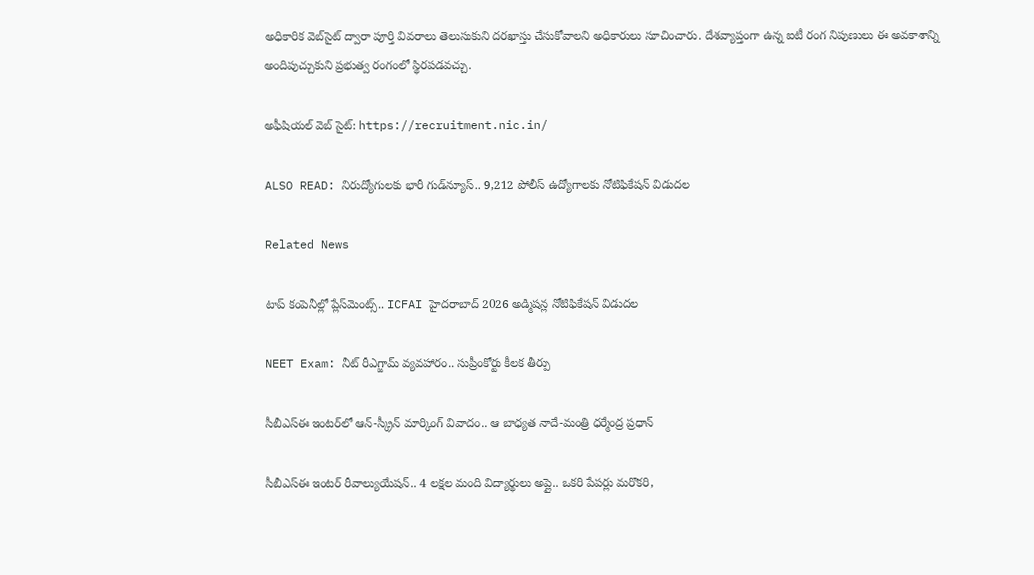అధికారిక వెబ్‌సైట్ ద్వారా పూర్తి వివరాలు తెలుసుకుని దరఖాస్తు చేసుకోవాలని అధికారులు సూచించారు. దేశవ్యాప్తంగా ఉన్న ఐటీ రంగ నిపుణులు ఈ అవకాశాన్ని అందిపుచ్చుకుని ప్రభుత్వ రంగంలో స్థిరపడవచ్చు.

అఫీషియల్ వెబ్ సైట్: https://recruitment.nic.in/

ALSO READ: నిరుద్యోగులకు భారీ గుడ్‌న్యూస్.. 9,212 పోలీస్ ఉద్యోగాలకు నోటిఫికేషన్ విడుదల

Related News

టాప్ కంపెనీల్లో ప్లేస్‌మెంట్స్.. ICFAI హైదరాబాద్ 2026 అడ్మిషన్ల నోటిఫికేషన్ విడుదల

NEET Exam: నీట్ రీఎగ్జామ్ వ్యవహారం.. సుప్రీంకోర్టు కీలక తీర్పు

సీబీఎస్ఈ ఇంటర్‌లో ఆన్-స్క్రీన్ మార్కింగ్ వివాదం.. ఆ బాధ్యత నాదే-మంత్రి ధర్మేంద్ర ప్రధాన్

సీబీఎస్ఈ ఇంటర్ రీవాల్యుయేషన్‌.. 4 లక్షల మంది విద్యార్థులు అప్లై.. ఒకరి పేపర్లు మరొకరి,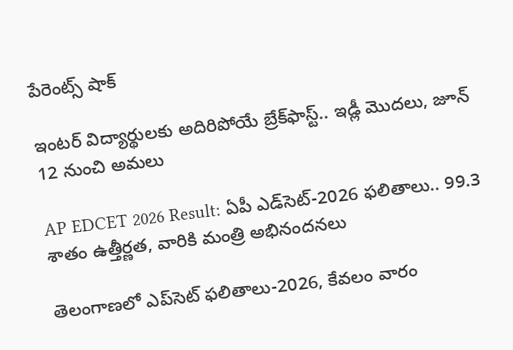పేరెంట్స్ షాక్

ఇంటర్ విద్యార్థులకు అదిరిపోయే బ్రేక్‌ఫాస్ట్.. ఇడ్లీ మొదలు, జూన్ 12 నుంచి అమలు

AP EDCET 2026 Result: ఏపీ ఎడ్‌సెట్‌-2026 ఫలితాలు.. 99.3 శాతం ఉత్తీర్ణత, వారికి మంత్రి అభినందనలు

తెలంగాణలో ఎప్‌సెట్‌ ఫలితాలు-2026, కేవలం వారం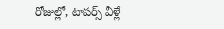రోజుల్లో, టాపర్స్ వీళ్లే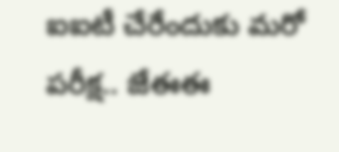ఐఐటీ చేరేందుకు మరో పరీక్ష.. జేఈఈ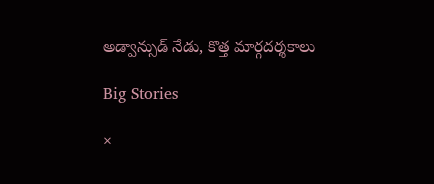అడ్వాన్సుడ్ నేడు, కొత్త మార్గదర్శకాలు

Big Stories

×